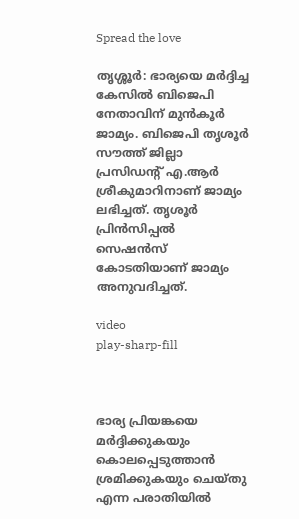Spread the love

തൃശ്ശൂർ: ഭാര്യയെ മർദ്ദിച്ച കേസില്‍ ബിജെപി നേതാവിന് മുൻകൂർ ജാമ്യം. ബിജെപി തൃശൂര്‍ സൗത്ത് ജില്ലാ പ്രസിഡന്റ് എ.ആർ ശ്രീകുമാറിനാണ് ജാമ്യം ലഭിച്ചത്. തൃശൂർ പ്രിൻസിപ്പല്‍ സെഷൻസ് കോടതിയാണ് ജാമ്യം അനുവദിച്ചത്.

video
play-sharp-fill



ഭാര്യ പ്രിയങ്കയെ മർദ്ദിക്കുകയും കൊലപ്പെടുത്താൻ ശ്രമിക്കുകയും ചെയ്തു എന്ന പരാതിയില്‍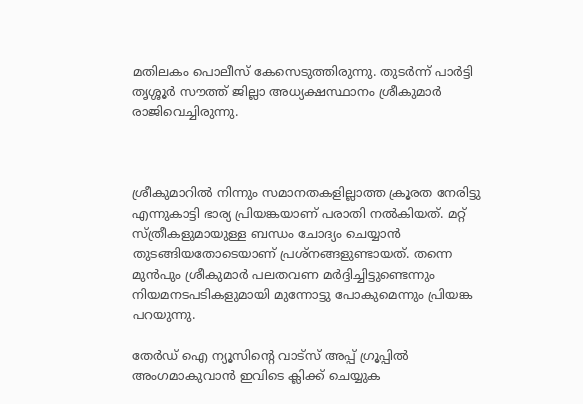മതിലകം പൊലീസ് കേസെടുത്തിരുന്നു. തുടർന്ന് പാർട്ടി തൃശ്ശൂർ സൗത്ത് ജില്ലാ അധ്യക്ഷസ്ഥാനം ശ്രീകുമാർ രാജിവെച്ചിരുന്നു.



ശ്രീകുമാറില്‍ നിന്നും സമാനതകളില്ലാത്ത ക്രൂരത നേരിട്ടു എന്നുകാട്ടി ഭാര്യ പ്രിയങ്കയാണ് പരാതി നല്‍കിയത്. മറ്റ് സ്ത്രീകളുമായുള്ള ബന്ധം ചോദ്യം ചെയ്യാന്‍ തുടങ്ങിയതോടെയാണ് പ്രശ്‌നങ്ങളുണ്ടായത്. തന്നെ മുന്‍പും ശ്രീകുമാര്‍ പലതവണ മര്‍ദ്ദിച്ചിട്ടുണ്ടെന്നും നിയമനടപടികളുമായി മുന്നോട്ടു പോകുമെന്നും പ്രിയങ്ക പറയുന്നു.

തേർഡ് ഐ ന്യൂസിന്റെ വാട്സ് അപ്പ് ഗ്രൂപ്പിൽ അംഗമാകുവാൻ ഇവിടെ ക്ലിക്ക് ചെയ്യുക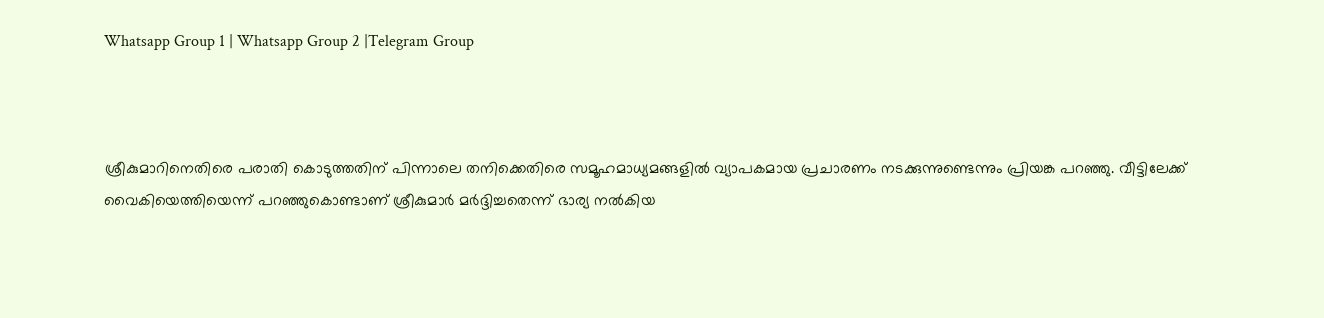Whatsapp Group 1 | Whatsapp Group 2 |Telegram Group



ശ്രീകുമാറിനെതിരെ പരാതി കൊടുത്തതിന് പിന്നാലെ തനിക്കെതിരെ സമൂഹമാധ്യമങ്ങളില്‍ വ്യാപകമായ പ്രചാരണം നടക്കുന്നുണ്ടെന്നും പ്രിയങ്ക പറഞ്ഞു. വീട്ടിലേക്ക് വൈകിയെത്തിയെന്ന് പറഞ്ഞുകൊണ്ടാണ് ശ്രീകുമാര്‍ മര്‍ദ്ദിച്ചതെന്ന് ഭാര്യ നല്‍കിയ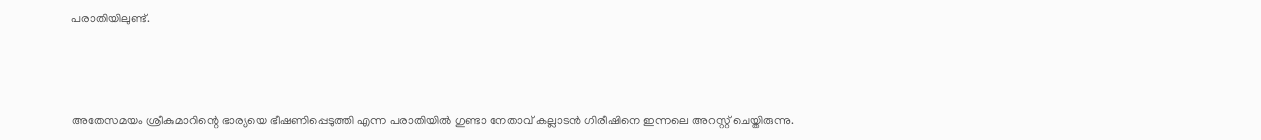പരാതിയിലുണ്ട്.



അതേസമയം ശ്രീകുമാറിന്റെ ഭാര്യയെ ഭീഷണിപ്പെടുത്തി എന്ന പരാതിയില്‍ ഗുണ്ടാ നേതാവ് കല്ലാടൻ ഗിരീഷിനെ ഇന്നലെ അറസ്റ്റ് ചെയ്തിരുന്നു.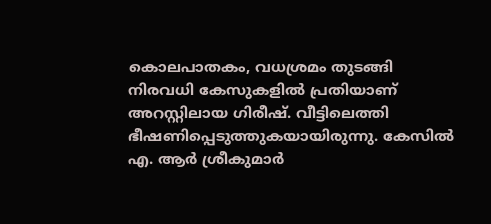കൊലപാതകം, വധശ്രമം തുടങ്ങി നിരവധി കേസുകളില്‍ പ്രതിയാണ് അറസ്റ്റിലായ ഗിരീഷ്. വീട്ടിലെത്തി ഭീഷണിപ്പെടുത്തുകയായിരുന്നു. കേസില്‍ എ. ആർ ശ്രീകുമാർ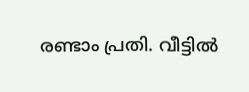രണ്ടാം പ്രതി. വീട്ടില്‍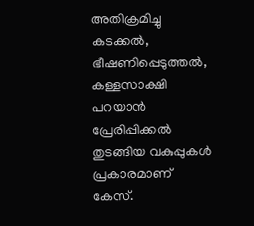അതിക്രമിച്ചു കടക്കല്‍, ഭീഷണിപ്പെടുത്തല്‍, കള്ളസാക്ഷി പറയാൻ പ്രേരിപ്പിക്കല്‍ തുടങ്ങിയ വകുപ്പുകള്‍ പ്രകാരമാണ് കേസ്.